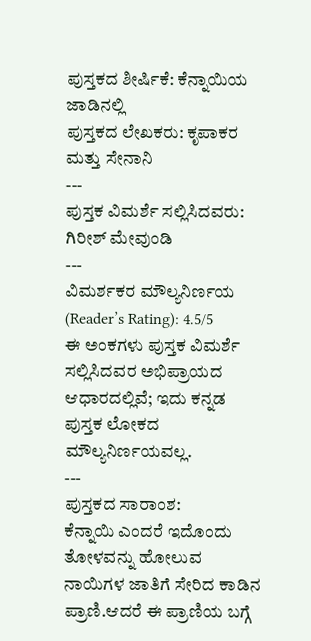ಪುಸ್ತಕದ ಶೀರ್ಷಿಕೆ: ಕೆನ್ನಾಯಿಯ ಜಾಡಿನಲ್ಲಿ
ಪುಸ್ತಕದ ಲೇಖಕರು: ಕೃಪಾಕರ ಮತ್ತು ಸೇನಾನಿ
---
ಪುಸ್ತಕ ವಿಮರ್ಶೆ ಸಲ್ಲಿಸಿದವರು: ಗಿರೀಶ್ ಮೇವುಂಡಿ
---
ವಿಮರ್ಶಕರ ಮೌಲ್ಯನಿರ್ಣಯ (Reader’s Rating): 4.5/5
ಈ ಅಂಕಗಳು ಪುಸ್ತಕ ವಿಮರ್ಶೆ ಸಲ್ಲಿಸಿದವರ ಅಭಿಪ್ರಾಯದ ಆಧಾರದಲ್ಲಿವೆ; ಇದು ಕನ್ನಡ ಪುಸ್ತಕ ಲೋಕದ ಮೌಲ್ಯನಿರ್ಣಯವಲ್ಲ.
---
ಪುಸ್ತಕದ ಸಾರಾಂಶ:
ಕೆನ್ನಾಯಿ ಎಂದರೆ ಇದೊಂದು ತೋಳವನ್ನು ಹೋಲುವ ನಾಯಿಗಳ ಜಾತಿಗೆ ಸೇರಿದ ಕಾಡಿನ ಪ್ರಾಣಿ.ಆದರೆ ಈ ಪ್ರಾಣಿಯ ಬಗ್ಗೆ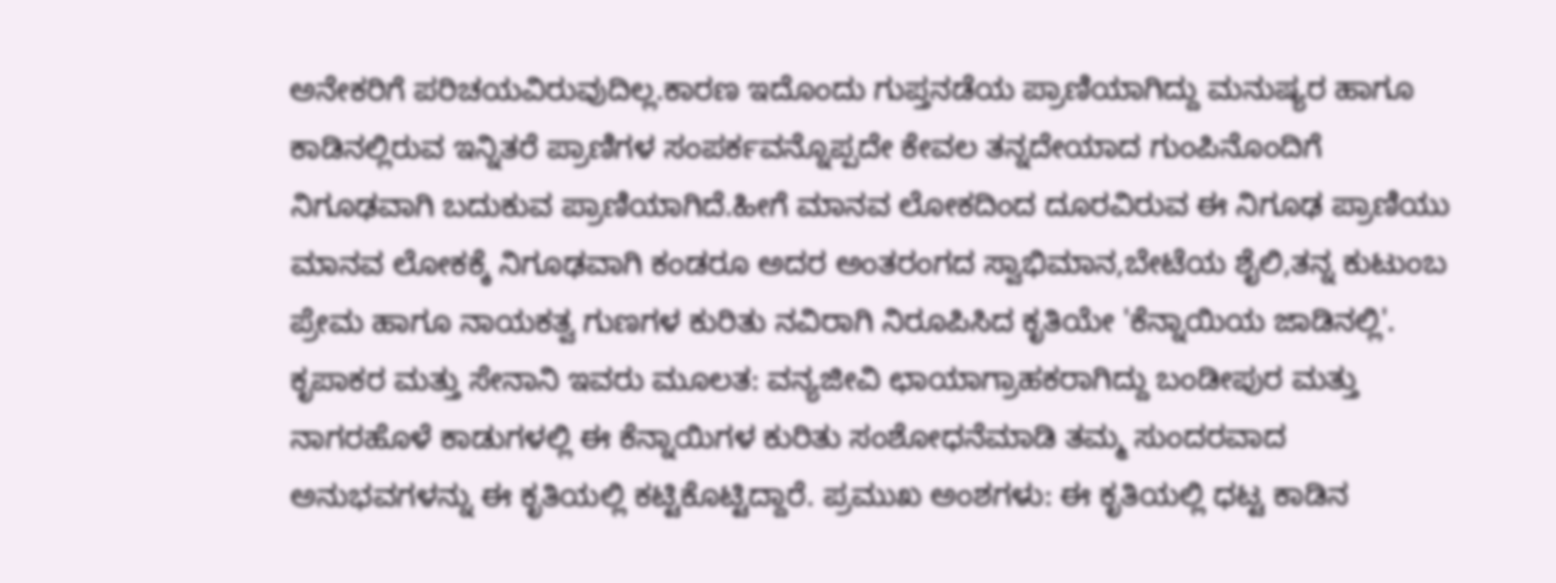ಅನೇಕರಿಗೆ ಪರಿಚಯವಿರುವುದಿಲ್ಲ.ಕಾರಣ ಇದೊಂದು ಗುಪ್ತನಡೆಯ ಪ್ರಾಣಿಯಾಗಿದ್ದು ಮನುಷ್ಯರ ಹಾಗೂ ಕಾಡಿನಲ್ಲಿರುವ ಇನ್ನಿತರೆ ಪ್ರಾಣಿಗಳ ಸಂಪರ್ಕವನ್ನೊಪ್ಪದೇ ಕೇವಲ ತನ್ನದೇಯಾದ ಗುಂಪಿನೊಂದಿಗೆ ನಿಗೂಢವಾಗಿ ಬದುಕುವ ಪ್ರಾಣಿಯಾಗಿದೆ.ಹೀಗೆ ಮಾನವ ಲೋಕದಿಂದ ದೂರವಿರುವ ಈ ನಿಗೂಢ ಪ್ರಾಣಿಯು ಮಾನವ ಲೋಕಕ್ಕೆ ನಿಗೂಢವಾಗಿ ಕಂಡರೂ ಅದರ ಅಂತರಂಗದ ಸ್ವಾಭಿಮಾನ,ಬೇಟೆಯ ಶೈಲಿ,ತನ್ನ ಕುಟುಂಬ ಪ್ರೇಮ ಹಾಗೂ ನಾಯಕತ್ವ ಗುಣಗಳ ಕುರಿತು ನವಿರಾಗಿ ನಿರೂಪಿಸಿದ ಕೃತಿಯೇ 'ಕೆನ್ನಾಯಿಯ ಜಾಡಿನಲ್ಲಿ'. ಕೃಪಾಕರ ಮತ್ತು ಸೇನಾನಿ ಇವರು ಮೂಲತ: ವನ್ಯಜೀವಿ ಛಾಯಾಗ್ರಾಹಕರಾಗಿದ್ದು ಬಂಡೀಪುರ ಮತ್ತು ನಾಗರಹೊಳೆ ಕಾಡುಗಳಲ್ಲಿ ಈ ಕೆನ್ನಾಯಿಗಳ ಕುರಿತು ಸಂಶೋಧನೆಮಾಡಿ ತಮ್ಮ ಸುಂದರವಾದ ಅನುಭವಗಳನ್ನು ಈ ಕೃತಿಯಲ್ಲಿ ಕಟ್ಟಿಕೊಟ್ಟಿದ್ದಾರೆ. ಪ್ರಮುಖ ಅಂಶಗಳು: ಈ ಕೃತಿಯಲ್ಲಿ ಧಟ್ಟ ಕಾಡಿನ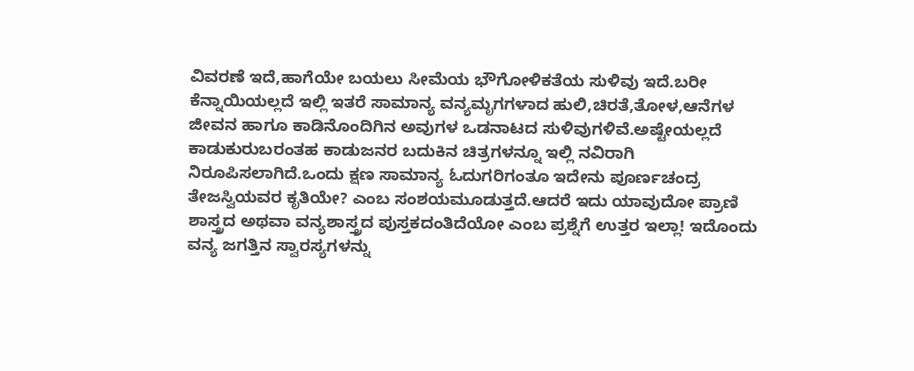ವಿವರಣೆ ಇದೆ,ಹಾಗೆಯೇ ಬಯಲು ಸೀಮೆಯ ಭೌಗೋಳಿಕತೆಯ ಸುಳಿವು ಇದೆ.ಬರೀ ಕೆನ್ನಾಯಿಯಲ್ಲದೆ ಇಲ್ಲಿ ಇತರೆ ಸಾಮಾನ್ಯ ವನ್ಯಮೃಗಗಳಾದ ಹುಲಿ,ಚಿರತೆ,ತೋಳ,ಆನೆಗಳ ಜೀವನ ಹಾಗೂ ಕಾಡಿನೊಂದಿಗಿನ ಅವುಗಳ ಒಡನಾಟದ ಸುಳಿವುಗಳಿವೆ.ಅಷ್ಟೇಯಲ್ಲದೆ ಕಾಡುಕುರುಬರಂತಹ ಕಾಡುಜನರ ಬದುಕಿನ ಚಿತ್ರಗಳನ್ನೂ ಇಲ್ಲಿ ನವಿರಾಗಿ ನಿರೂಪಿಸಲಾಗಿದೆ.ಒಂದು ಕ್ಷಣ ಸಾಮಾನ್ಯ ಓದುಗರಿಗಂತೂ ಇದೇನು ಪೂರ್ಣಚಂದ್ರ ತೇಜಸ್ವಿಯವರ ಕೃತಿಯೇ? ಎಂಬ ಸಂಶಯಮೂಡುತ್ತದೆ.ಆದರೆ ಇದು ಯಾವುದೋ ಪ್ರಾಣಿ ಶಾಸ್ತ್ರದ ಅಥವಾ ವನ್ಯಶಾಸ್ತ್ರದ ಪುಸ್ತಕದಂತಿದೆಯೋ ಎಂಬ ಪ್ರಶ್ನೆಗೆ ಉತ್ತರ ಇಲ್ಲಾ! ಇದೊಂದು ವನ್ಯ ಜಗತ್ತಿನ ಸ್ವಾರಸ್ಯಗಳನ್ನು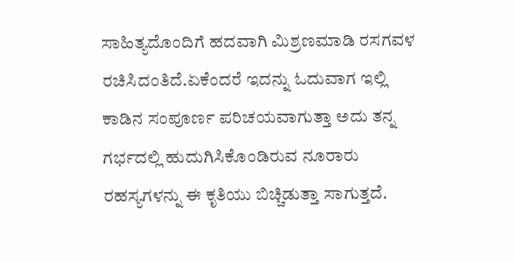ಸಾಹಿತ್ಯದೊಂದಿಗೆ ಹದವಾಗಿ ಮಿಶ್ರಣಮಾಡಿ ರಸಗವಳ ರಚಿಸಿದಂತಿದೆ.ಏಕೆಂದರೆ ಇದನ್ನು ಓದುವಾಗ ಇಲ್ಲಿ ಕಾಡಿನ ಸಂಪೂರ್ಣ ಪರಿಚಯವಾಗುತ್ತಾ ಅದು ತನ್ನ ಗರ್ಭದಲ್ಲಿ ಹುದುಗಿಸಿಕೊಂಡಿರುವ ನೂರಾರು ರಹಸ್ಯಗಳನ್ನು ಈ ಕೃತಿಯು ಬಿಚ್ಚಿಡುತ್ತಾ ಸಾಗುತ್ತದೆ.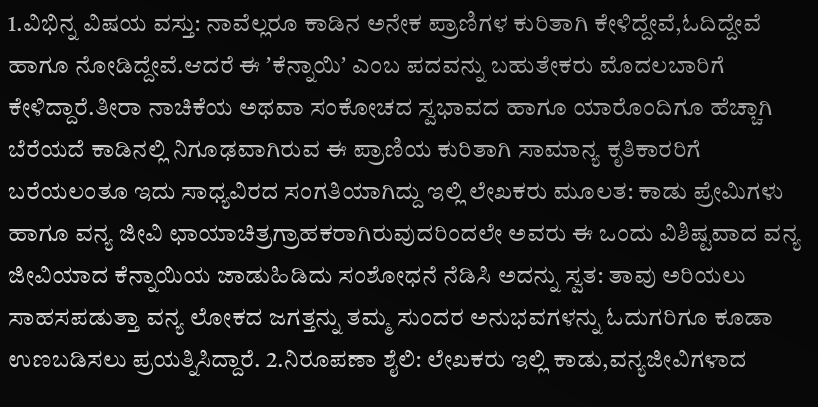1.ವಿಭಿನ್ನ ವಿಷಯ ವಸ್ತು: ನಾವೆಲ್ಲರೂ ಕಾಡಿನ ಅನೇಕ ಪ್ರಾಣಿಗಳ ಕುರಿತಾಗಿ ಕೇಳಿದ್ದೇವೆ,ಓದಿದ್ದೇವೆ ಹಾಗೂ ನೋಡಿದ್ದೇವೆ.ಆದರೆ ಈ ʼಕೆನ್ನಾಯಿʼ ಎಂಬ ಪದವನ್ನು ಬಹುತೇಕರು ಮೊದಲಬಾರಿಗೆ ಕೇಳಿದ್ದಾರೆ.ತೀರಾ ನಾಚಿಕೆಯ ಅಥವಾ ಸಂಕೋಚದ ಸ್ವಭಾವದ ಹಾಗೂ ಯಾರೊಂದಿಗೂ ಹೆಚ್ಚಾಗಿ ಬೆರೆಯದೆ ಕಾಡಿನಲ್ಲಿ ನಿಗೂಢವಾಗಿರುವ ಈ ಪ್ರಾಣಿಯ ಕುರಿತಾಗಿ ಸಾಮಾನ್ಯ ಕೃತಿಕಾರರಿಗೆ ಬರೆಯಲಂತೂ ಇದು ಸಾಧ್ಯವಿರದ ಸಂಗತಿಯಾಗಿದ್ದು ಇಲ್ಲಿ ಲೇಖಕರು ಮೂಲತ: ಕಾಡು ಪ್ರೇಮಿಗಳು ಹಾಗೂ ವನ್ಯ ಜೀವಿ ಛಾಯಾಚಿತ್ರಗ್ರಾಹಕರಾಗಿರುವುದರಿಂದಲೇ ಅವರು ಈ ಒಂದು ವಿಶಿಷ್ಟವಾದ ವನ್ಯ ಜೀವಿಯಾದ ಕೆನ್ನಾಯಿಯ ಜಾಡುಹಿಡಿದು ಸಂಶೋಧನೆ ನೆಡಿಸಿ ಅದನ್ನು ಸ್ವತ: ತಾವು ಅರಿಯಲು ಸಾಹಸಪಡುತ್ತಾ ವನ್ಯ ಲೋಕದ ಜಗತ್ತನ್ನು ತಮ್ಮ ಸುಂದರ ಅನುಭವಗಳನ್ನು ಓದುಗರಿಗೂ ಕೂಡಾ ಉಣಬಡಿಸಲು ಪ್ರಯತ್ನಿಸಿದ್ದಾರೆ. 2.ನಿರೂಪಣಾ ಶೈಲಿ: ಲೇಖಕರು ಇಲ್ಲಿ ಕಾಡು,ವನ್ಯಜೀವಿಗಳಾದ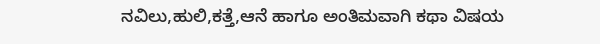ನವಿಲು,ಹುಲಿ,ಕತ್ತೆ,ಆನೆ ಹಾಗೂ ಅಂತಿಮವಾಗಿ ಕಥಾ ವಿಷಯ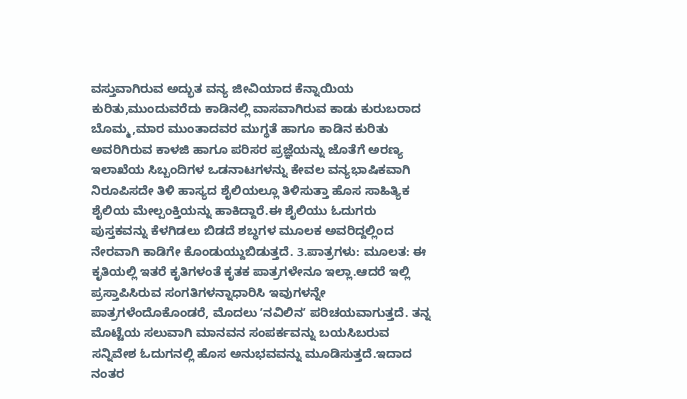ವಸ್ತುವಾಗಿರುವ ಅದ್ಭುತ ವನ್ಯ ಜೀವಿಯಾದ ಕೆನ್ನಾಯಿಯ ಕುರಿತು,ಮುಂದುವರೆದು ಕಾಡಿನಲ್ಲಿ ವಾಸವಾಗಿರುವ ಕಾಡು ಕುರುಬರಾದ ಬೊಮ್ಮ,ಮಾರ ಮುಂತಾದವರ ಮುಗ್ಧತೆ ಹಾಗೂ ಕಾಡಿನ ಕುರಿತು ಅವರಿಗಿರುವ ಕಾಳಜಿ ಹಾಗೂ ಪರಿಸರ ಪ್ರಜ್ಞೆಯನ್ನು ಜೊತೆಗೆ ಅರಣ್ಯ ಇಲಾಖೆಯ ಸಿಬ್ಬಂದಿಗಳ ಒಡನಾಟಗಳನ್ನು ಕೇವಲ ವನ್ಯಭಾಷಿಕವಾಗಿ ನಿರೂಪಿಸದೇ ತಿಳಿ ಹಾಸ್ಯದ ಶೈಲಿಯಲ್ಲೂ ತಿಳಿಸುತ್ತಾ ಹೊಸ ಸಾಹಿತ್ಯಿಕ ಶೈಲಿಯ ಮೇಲ್ಪಂಕ್ತಿಯನ್ನು ಹಾಕಿದ್ದಾರೆ.ಈ ಶೈಲಿಯು ಓದುಗರು ಪುಸ್ತಕವನ್ನು ಕೆಳಗಿಡಲು ಬಿಡದೆ ಶಬ್ಧಗಳ ಮೂಲಕ ಅವರಿದ್ದಲ್ಲಿಂದ ನೇರವಾಗಿ ಕಾಡಿಗೇ ಕೊಂಡುಯ್ದುಬಿಡುತ್ತದೆ. 3.ಪಾತ್ರಗಳು: ಮೂಲತ: ಈ ಕೃತಿಯಲ್ಲಿ ಇತರೆ ಕೃತಿಗಳಂತೆ ಕೃತಕ ಪಾತ್ರಗಳೇನೂ ಇಲ್ಲಾ.ಆದರೆ ಇಲ್ಲಿ ಪ್ರಸ್ತಾಪಿಸಿರುವ ಸಂಗತಿಗಳನ್ನಾಧಾರಿಸಿ ಇವುಗಳನ್ನೇ ಪಾತ್ರಗಳೆಂದೊಕೊಂಡರೆ, ಮೊದಲು ʼನವಿಲಿನʼ ಪರಿಚಯವಾಗುತ್ತದೆ. ತನ್ನ ಮೊಟ್ಟೆಯ ಸಲುವಾಗಿ ಮಾನವನ ಸಂಪರ್ಕವನ್ನು ಬಯಸಿಬರುವ ಸನ್ನಿವೇಶ ಓದುಗನಲ್ಲಿ ಹೊಸ ಅನುಭವವನ್ನು ಮೂಡಿಸುತ್ತದೆ.ಇದಾದ ನಂತರ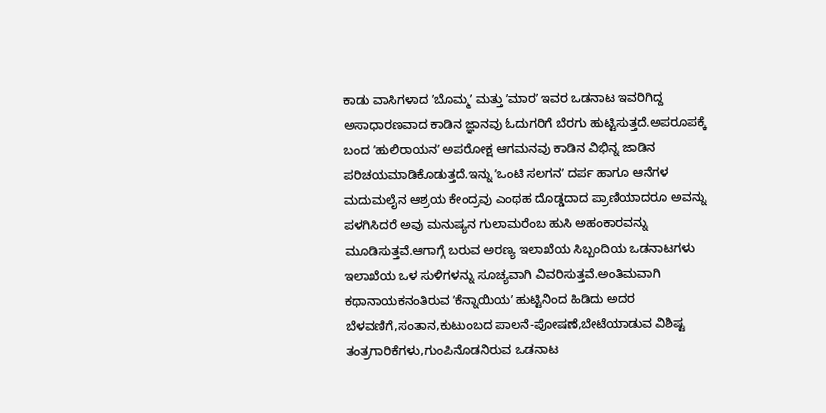ಕಾಡು ವಾಸಿಗಳಾದ ʼಬೊಮ್ಮʼ ಮತ್ತು ʼಮಾರʼ ಇವರ ಒಡನಾಟ ಇವರಿಗಿದ್ದ ಅಸಾಧಾರಣವಾದ ಕಾಡಿನ ಜ್ಞಾನವು ಓದುಗರಿಗೆ ಬೆರಗು ಹುಟ್ಟಿಸುತ್ತದೆ.ಅಪರೂಪಕ್ಕೆ ಬಂದ ʼಹುಲಿರಾಯನʼ ಅಪರೋಕ್ಷ ಆಗಮನವು ಕಾಡಿನ ವಿಭಿನ್ನ ಜಾಡಿನ ಪರಿಚಯಮಾಡಿಕೊಡುತ್ತದೆ.ಇನ್ನು ʼಒಂಟಿ ಸಲಗನʼ ದರ್ಪ ಹಾಗೂ ಆನೆಗಳ ಮದುಮಲೈನ ಆಶ್ರಯ ಕೇಂದ್ರವು ಎಂಥಹ ದೊಡ್ಡದಾದ ಪ್ರಾಣಿಯಾದರೂ ಅವನ್ನು ಪಳಗಿಸಿದರೆ ಅವು ಮನುಷ್ಯನ ಗುಲಾಮರೆಂಬ ಹುಸಿ ಅಹಂಕಾರವನ್ನು ಮೂಡಿಸುತ್ತವೆ.ಆಗಾಗ್ಗೆ ಬರುವ ಅರಣ್ಯ ಇಲಾಖೆಯ ಸಿಬ್ಬಂದಿಯ ಒಡನಾಟಗಳು ಇಲಾಖೆಯ ಒಳ ಸುಳಿಗಳನ್ನು ಸೂಚ್ಯವಾಗಿ ವಿವರಿಸುತ್ತವೆ.ಅಂತಿಮವಾಗಿ ಕಥಾನಾಯಕನಂತಿರುವ ʼಕೆನ್ನಾಯಿಯʼ ಹುಟ್ಟಿನಿಂದ ಹಿಡಿದು ಅದರ ಬೆಳವಣಿಗೆ,ಸಂತಾನ,ಕುಟುಂಬದ ಪಾಲನೆ-ಪೋಷಣೆ,ಬೇಟೆಯಾಡುವ ವಿಶಿಷ್ಟ ತಂತ್ರಗಾರಿಕೆಗಳು,ಗುಂಪಿನೊಡನಿರುವ ಒಡನಾಟ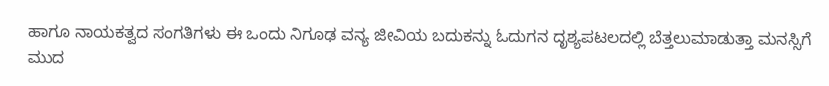ಹಾಗೂ ನಾಯಕತ್ವದ ಸಂಗತಿಗಳು ಈ ಒಂದು ನಿಗೂಢ ವನ್ಯ ಜೀವಿಯ ಬದುಕನ್ನು ಓದುಗನ ದೃಶ್ಯಪಟಲದಲ್ಲಿ ಬೆತ್ತಲುಮಾಡುತ್ತಾ ಮನಸ್ಸಿಗೆ ಮುದ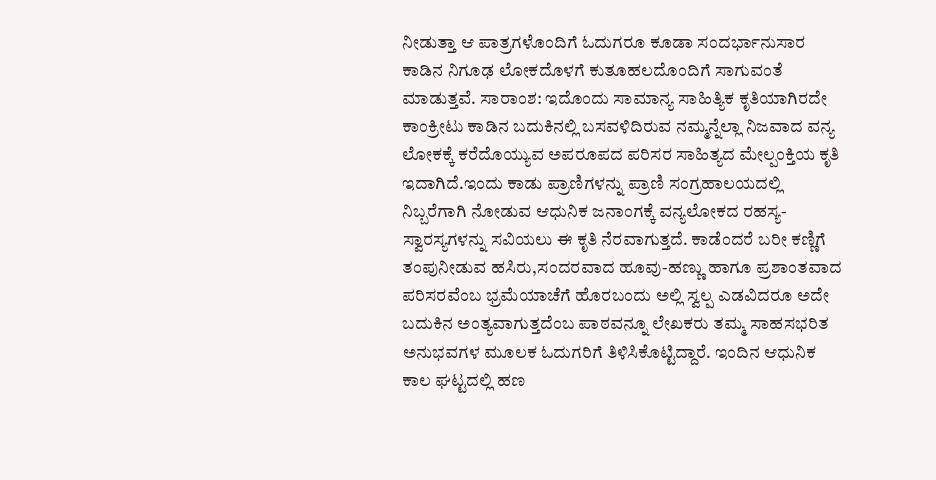ನೀಡುತ್ತಾ ಆ ಪಾತ್ರಗಳೊಂದಿಗೆ ಓದುಗರೂ ಕೂಡಾ ಸಂದರ್ಭಾನುಸಾರ ಕಾಡಿನ ನಿಗೂಢ ಲೋಕದೊಳಗೆ ಕುತೂಹಲದೊಂದಿಗೆ ಸಾಗುವಂತೆ ಮಾಡುತ್ತವೆ. ಸಾರಾಂಶ: ಇದೊಂದು ಸಾಮಾನ್ಯ ಸಾಹಿತ್ಯಿಕ ಕೃತಿಯಾಗಿರದೇ ಕಾಂಕ್ರೀಟು ಕಾಡಿನ ಬದುಕಿನಲ್ಲಿ ಬಸವಳಿದಿರುವ ನಮ್ಮನ್ನೆಲ್ಲಾ ನಿಜವಾದ ವನ್ಯ ಲೋಕಕ್ಕೆ ಕರೆದೊಯ್ಯುವ ಅಪರೂಪದ ಪರಿಸರ ಸಾಹಿತ್ಯದ ಮೇಲ್ಪಂಕ್ತಿಯ ಕೃತಿ ಇದಾಗಿದೆ.ಇಂದು ಕಾಡು ಪ್ರಾಣಿಗಳನ್ನು ಪ್ರಾಣಿ ಸಂಗ್ರಹಾಲಯದಲ್ಲಿ ನಿಬ್ಬರೆಗಾಗಿ ನೋಡುವ ಆಧುನಿಕ ಜನಾಂಗಕ್ಕೆ ವನ್ಯಲೋಕದ ರಹಸ್ಯ-ಸ್ವಾರಸ್ಯಗಳನ್ನು ಸವಿಯಲು ಈ ಕೃತಿ ನೆರವಾಗುತ್ತದೆ. ಕಾಡೆಂದರೆ ಬರೀ ಕಣ್ಣಿಗೆ ತಂಪುನೀಡುವ ಹಸಿರು,ಸಂದರವಾದ ಹೂವು-ಹಣ್ಣು ಹಾಗೂ ಪ್ರಶಾಂತವಾದ ಪರಿಸರವೆಂಬ ಭ್ರಮೆಯಾಚೆಗೆ ಹೊರಬಂದು ಅಲ್ಲಿ ಸ್ವಲ್ಪ ಎಡವಿದರೂ ಅದೇ ಬದುಕಿನ ಅಂತ್ಯವಾಗುತ್ತದೆಂಬ ಪಾಠವನ್ನೂ ಲೇಖಕರು ತಮ್ಮ ಸಾಹಸಭರಿತ ಅನುಭವಗಳ ಮೂಲಕ ಓದುಗರಿಗೆ ತಿಳಿಸಿಕೊಟ್ಟಿದ್ದಾರೆ. ಇಂದಿನ ಆಧುನಿಕ ಕಾಲ ಘಟ್ಟದಲ್ಲಿ ಹಣ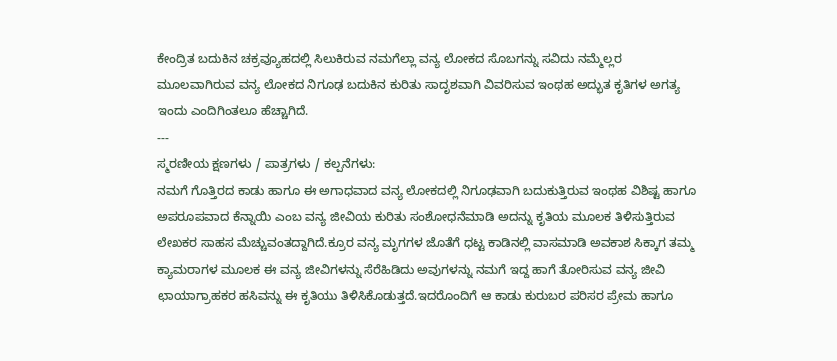ಕೇಂದ್ರಿತ ಬದುಕಿನ ಚಕ್ರವ್ಯೂಹದಲ್ಲಿ ಸಿಲುಕಿರುವ ನಮಗೆಲ್ಲಾ ವನ್ಯ ಲೋಕದ ಸೊಬಗನ್ನು ಸವಿದು ನಮ್ಮೆಲ್ಲರ ಮೂಲವಾಗಿರುವ ವನ್ಯ ಲೋಕದ ನಿಗೂಢ ಬದುಕಿನ ಕುರಿತು ಸಾದೃಶವಾಗಿ ವಿವರಿಸುವ ಇಂಥಹ ಅದ್ಭುತ ಕೃತಿಗಳ ಅಗತ್ಯ ಇಂದು ಎಂದಿಗಿಂತಲೂ ಹೆಚ್ಚಾಗಿದೆ.
---
ಸ್ಮರಣೀಯ ಕ್ಷಣಗಳು / ಪಾತ್ರಗಳು / ಕಲ್ಪನೆಗಳು:
ನಮಗೆ ಗೊತ್ತಿರದ ಕಾಡು ಹಾಗೂ ಈ ಅಗಾಧವಾದ ವನ್ಯ ಲೋಕದಲ್ಲಿ ನಿಗೂಢವಾಗಿ ಬದುಕುತ್ತಿರುವ ಇಂಥಹ ವಿಶಿಷ್ಟ ಹಾಗೂ ಅಪರೂಪವಾದ ಕೆನ್ನಾಯಿ ಎಂಬ ವನ್ಯ ಜೀವಿಯ ಕುರಿತು ಸಂಶೋಧನೆಮಾಡಿ ಅದನ್ನು ಕೃತಿಯ ಮೂಲಕ ತಿಳಿಸುತ್ತಿರುವ ಲೇಖಕರ ಸಾಹಸ ಮೆಚ್ಚುವಂತದ್ದಾಗಿದೆ.ಕ್ರೂರ ವನ್ಯ ಮೃಗಗಳ ಜೊತೆಗೆ ಧಟ್ಟ ಕಾಡಿನಲ್ಲಿ ವಾಸಮಾಡಿ ಅವಕಾಶ ಸಿಕ್ಕಾಗ ತಮ್ಮ ಕ್ಯಾಮರಾಗಳ ಮೂಲಕ ಈ ವನ್ಯ ಜೀವಿಗಳನ್ನು ಸೆರೆಹಿಡಿದು ಅವುಗಳನ್ನು ನಮಗೆ ಇದ್ದ ಹಾಗೆ ತೋರಿಸುವ ವನ್ಯ ಜೀವಿ ಛಾಯಾಗ್ರಾಹಕರ ಹಸಿವನ್ನು ಈ ಕೃತಿಯು ತಿಳಿಸಿಕೊಡುತ್ತದೆ.ಇದರೊಂದಿಗೆ ಆ ಕಾಡು ಕುರುಬರ ಪರಿಸರ ಪ್ರೇಮ ಹಾಗೂ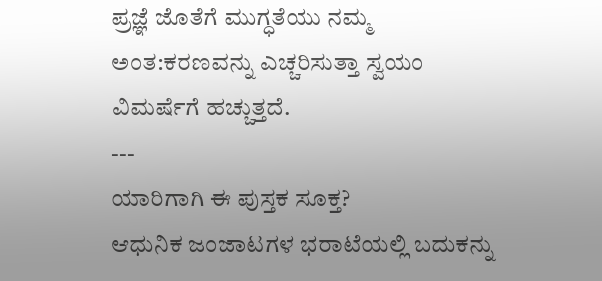ಪ್ರಜ್ಞೆ ಜೊತೆಗೆ ಮುಗ್ಧತೆಯು ನಮ್ಮ ಅಂತ:ಕರಣವನ್ನು ಎಚ್ಚರಿಸುತ್ತಾ ಸ್ವಯಂ ವಿಮರ್ಷೆಗೆ ಹಚ್ಚುತ್ತದೆ.
---
ಯಾರಿಗಾಗಿ ಈ ಪುಸ್ತಕ ಸೂಕ್ತ?
ಆಧುನಿಕ ಜಂಜಾಟಗಳ ಭರಾಟೆಯಲ್ಲಿ ಬದುಕನ್ನು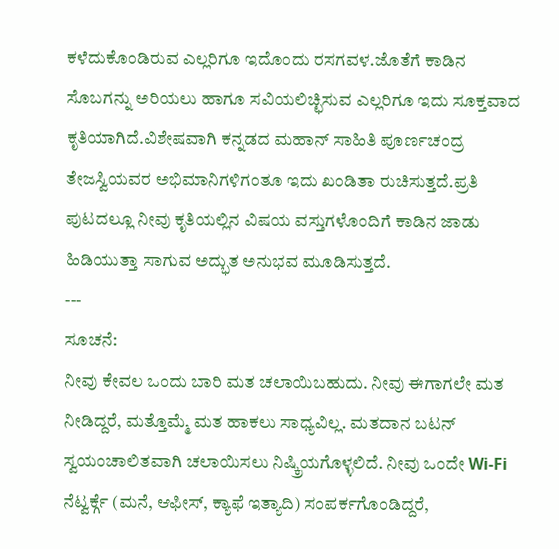ಕಳೆದುಕೊಂಡಿರುವ ಎಲ್ಲರಿಗೂ ಇದೊಂದು ರಸಗವಳ.ಜೊತೆಗೆ ಕಾಡಿನ ಸೊಬಗನ್ನು ಅರಿಯಲು ಹಾಗೂ ಸವಿಯಲಿಚ್ಛಿಸುವ ಎಲ್ಲರಿಗೂ ಇದು ಸೂಕ್ತವಾದ ಕೃತಿಯಾಗಿದೆ.ವಿಶೇಷವಾಗಿ ಕನ್ನಡದ ಮಹಾನ್ ಸಾಹಿತಿ ಪೂರ್ಣಚಂದ್ರ ತೇಜಸ್ವಿಯವರ ಅಭಿಮಾನಿಗಳಿಗಂತೂ ಇದು ಖಂಡಿತಾ ರುಚಿಸುತ್ತದೆ.ಪ್ರತಿ ಪುಟದಲ್ಲೂ ನೀವು ಕೃತಿಯಲ್ಲಿನ ವಿಷಯ ವಸ್ತುಗಳೊಂದಿಗೆ ಕಾಡಿನ ಜಾಡು ಹಿಡಿಯುತ್ತಾ ಸಾಗುವ ಅದ್ಭುತ ಅನುಭವ ಮೂಡಿಸುತ್ತದೆ.
---
ಸೂಚನೆ:
ನೀವು ಕೇವಲ ಒಂದು ಬಾರಿ ಮತ ಚಲಾಯಿಬಹುದು. ನೀವು ಈಗಾಗಲೇ ಮತ ನೀಡಿದ್ದರೆ, ಮತ್ತೊಮ್ಮೆ ಮತ ಹಾಕಲು ಸಾಧ್ಯವಿಲ್ಲ. ಮತದಾನ ಬಟನ್ ಸ್ವಯಂಚಾಲಿತವಾಗಿ ಚಲಾಯಿಸಲು ನಿಷ್ಕ್ರಿಯಗೊಳ್ಳಲಿದೆ. ನೀವು ಒಂದೇ Wi-Fi ನೆಟ್ವರ್ಕ್ಗೆ (ಮನೆ, ಆಫೀಸ್, ಕ್ಯಾಫೆ ಇತ್ಯಾದಿ) ಸಂಪರ್ಕಗೊಂಡಿದ್ದರೆ,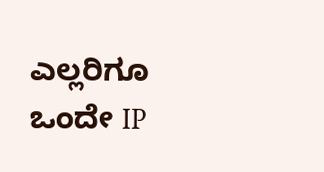ಎಲ್ಲರಿಗೂ ಒಂದೇ IP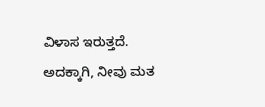ವಿಳಾಸ ಇರುತ್ತದೆ. ಅದಕ್ಕಾಗಿ, ನೀವು ಮತ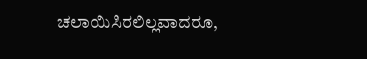ಚಲಾಯಿಸಿರಲಿಲ್ಲವಾದರೂ,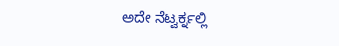ಅದೇ ನೆಟ್ವರ್ಕ್ನಲ್ಲಿ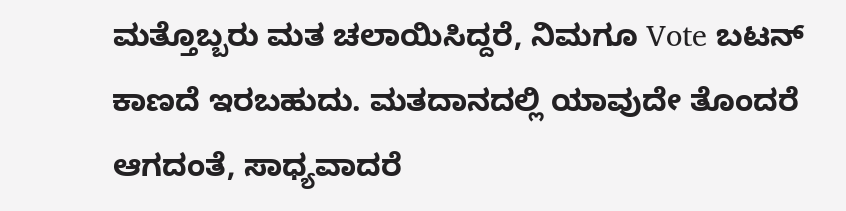ಮತ್ತೊಬ್ಬರು ಮತ ಚಲಾಯಿಸಿದ್ದರೆ, ನಿಮಗೂ Vote ಬಟನ್ ಕಾಣದೆ ಇರಬಹುದು. ಮತದಾನದಲ್ಲಿ ಯಾವುದೇ ತೊಂದರೆ ಆಗದಂತೆ, ಸಾಧ್ಯವಾದರೆ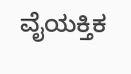ವೈಯಕ್ತಿಕ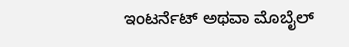ಇಂಟರ್ನೆಟ್ ಅಥವಾ ಮೊಬೈಲ್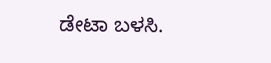ಡೇಟಾ ಬಳಸಿ.